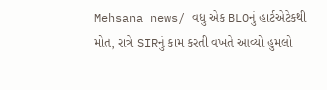Mehsana news/ વધુ એક BLOનું હાર્ટએટેકથી મોત, રાત્રે SIRનું કામ કરતી વખતે આવ્યો હુમલો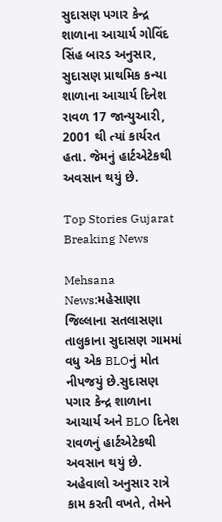સુદાસણ પગાર કેન્દ્ર શાળાના આચાર્ય ગોવિંદ સિંહ બારડ અનુસાર, સુદાસણ પ્રાથમિક કન્યા શાળાના આચાર્ય દિનેશ રાવળ 17 જાન્યુઆરી, 2001 થી ત્યાં કાર્યરત હતા. જેમનું હાર્ટએટેકથી અવસાન થયું છે.

Top Stories Gujarat Breaking News

Mehsana News:મહેસાણા જિલ્લાના સતલાસણા તાલુકાના સુદાસણ ગામમાં વધુ એક BLOનું મોત નીપજયું છે.સુદાસણ પગાર કેન્દ્ર શાળાના આચાર્ય અને BLO દિનેશ રાવળનું હાર્ટએટેકથી અવસાન થયું છે. અહેવાલો અનુસાર રાત્રે કામ કરતી વખતે, તેમને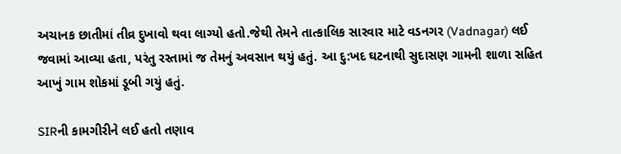અચાનક છાતીમાં તીવ્ર દુખાવો થવા લાગ્યો હતો.જેથી તેમને તાત્કાલિક સારવાર માટે વડનગર (Vadnagar) લઈ જવામાં આવ્યા હતા, પરંતુ રસ્તામાં જ તેમનું અવસાન થયું હતું. આ દુ:ખદ ઘટનાથી સુદાસણ ગામની શાળા સહિત આખું ગામ શોકમાં ડૂબી ગયું હતું.

SIRની કામગીરીને લઈ હતો તણાવ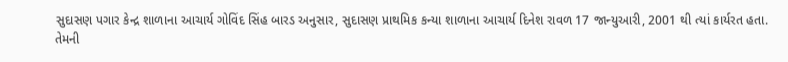સુદાસણ પગાર કેન્દ્ર શાળાના આચાર્ય ગોવિંદ સિંહ બારડ અનુસાર, સુદાસણ પ્રાથમિક કન્યા શાળાના આચાર્ય દિનેશ રાવળ 17 જાન્યુઆરી, 2001 થી ત્યાં કાર્યરત હતા. તેમની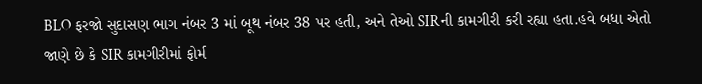BLO ફરજો સુદાસણ ભાગ નંબર 3 માં બૂથ નંબર 38 પર હતી, અને તેઓ SIRની કામગીરી કરી રહ્યા હતા.હવે બધા એતો જાણે છે કે SIR કામગીરીમાં ફોર્મ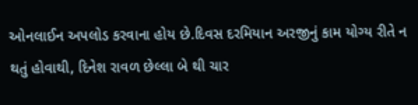ઓનલાઈન અપલોડ કરવાના હોય છે.દિવસ દરમિયાન અરજીનું કામ યોગ્ય રીતે ન થતું હોવાથી, દિનેશ રાવળ છેલ્લા બે થી ચાર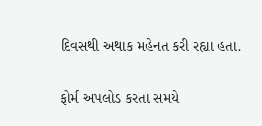દિવસથી અથાક મહેનત કરી રહ્યા હતા.

ફોર્મ અપલોડ કરતા સમયે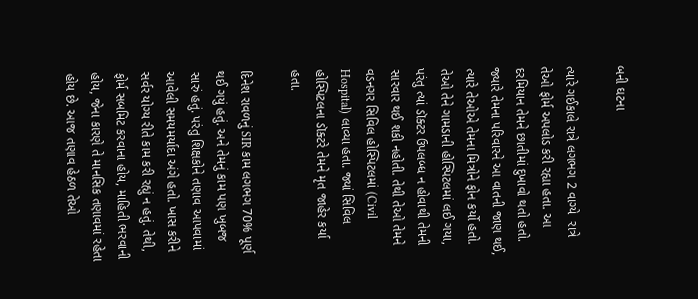બની ઘટના

ત્યારે ગઈકાલે રાત્રે લગભગ 2 વાગ્યે  રાત્રે તેઓ ફોર્મ અપલોડ કરી રહ્યા હતા. આ દરમિયાન તેમને છાતીમાં દુખાવો થતો હતો. જ્યારે તેમના પરિવારને આ વાતની જાણ થઈ, ત્યારે તેઓએ તેમના મિત્રોને ફોન કર્યો હતો. તેઓ તેને ગામડાની હોસ્પિટલમાં લઈ ગયા, પરંતુ ત્યાં ડૉક્ટર ઉપલબ્ધ ન હોવાથી તેમની સારવાર થઈ શકી નહોતી. તેથી તેઓ તેમને વડનગર સિવિલ હોસ્પિટલમાં (Civil Hospital) લાવ્યા હતા. જ્યાં સિવિલ હોસ્પિટલના ડૉક્ટરે તેમને મૃત જાહેર કર્યા હતા.

દિનેશ રાવળનું SIR કામ લગભગ 70% પૂર્ણ થઈ ગયું હતું. અને તેમનું કામ પણ ખુબજ સારું હતું. પરંતુ શિક્ષકોને તણાવ આપવામાં આવેલી સમયમર્યાદા અંગે હતો. ખાસ કરીને સર્વર યોગ્ય રીતે કામ કરી રહ્યું ન હતું. તેથી, ફોર્મ સબમિટ કરવાના હોય, માહિતી ભરવાની હોય, જેના કારણે તે માનસિક તણાવમાં રહેતા હોય છે. આજ તણાવ હેઠળ તેઓ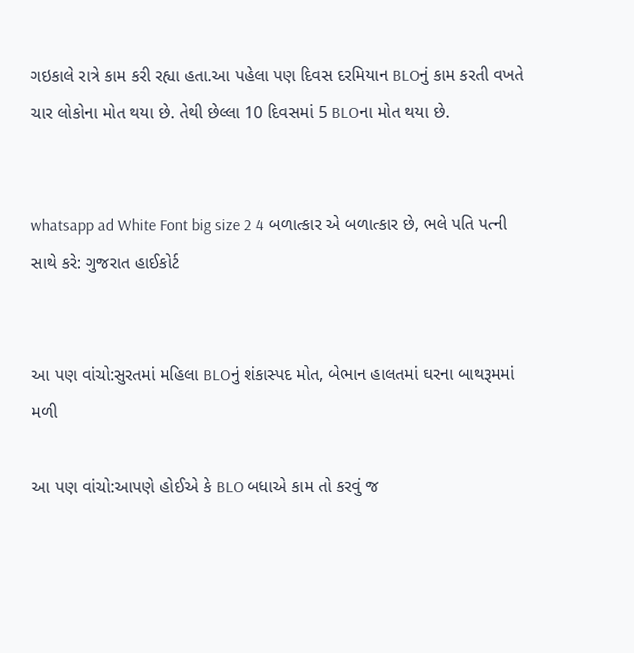ગઇકાલે રાત્રે કામ કરી રહ્યા હતા.આ પહેલા પણ દિવસ દરમિયાન BLOનું કામ કરતી વખતે ચાર લોકોના મોત થયા છે. તેથી છેલ્લા 10 દિવસમાં 5 BLOના મોત થયા છે.


whatsapp ad White Font big size 2 4 બળાત્કાર એ બળાત્કાર છે, ભલે પતિ પત્ની સાથે કરે: ગુજરાત હાઈકોર્ટ


આ પણ વાંચો:સુરતમાં મહિલા BLOનું શંકાસ્પદ મોત, બેભાન હાલતમાં ઘરના બાથરૂમમાં મળી

આ પણ વાંચો:આપણે હોઈએ કે BLO બધાએ કામ તો કરવું જ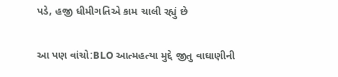પડે, હજી ધીમીગતિએ કામ ચાલી રહ્યું છે

આ પણ વાંચો:BLO આત્મહત્યા મુદ્દે જીતુ વાઘાણીની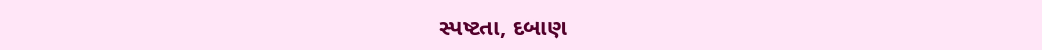સ્પષ્ટતા, દબાણ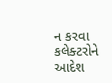ન કરવા કલેક્ટરોને આદેશ